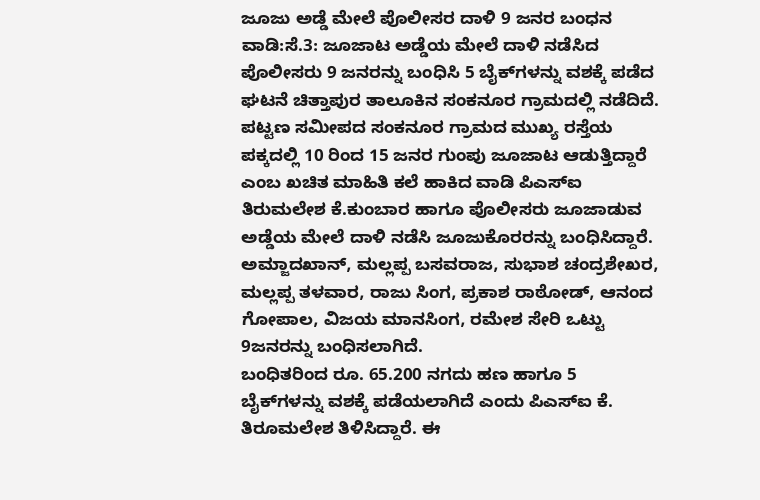ಜೂಜು ಅಡ್ಡೆ ಮೇಲೆ ಪೊಲೀಸರ ದಾಳಿ 9 ಜನರ ಬಂಧನ
ವಾಡಿ:ಸೆ.3: ಜೂಜಾಟ ಅಡ್ಡೆಯ ಮೇಲೆ ದಾಳಿ ನಡೆಸಿದ ಪೊಲೀಸರು 9 ಜನರನ್ನು ಬಂಧಿಸಿ 5 ಬೈಕ್‍ಗಳನ್ನು ವಶಕ್ಕೆ ಪಡೆದ ಘಟನೆ ಚಿತ್ತಾಪುರ ತಾಲೂಕಿನ ಸಂಕನೂರ ಗ್ರಾಮದಲ್ಲಿ ನಡೆದಿದೆ.
ಪಟ್ಟಣ ಸಮೀಪದ ಸಂಕನೂರ ಗ್ರಾಮದ ಮುಖ್ಯ ರಸ್ತೆಯ ಪಕ್ಕದಲ್ಲಿ 10 ರಿಂದ 15 ಜನರ ಗುಂಪು ಜೂಜಾಟ ಆಡುತ್ತಿದ್ದಾರೆ ಎಂಬ ಖಚಿತ ಮಾಹಿತಿ ಕಲೆ ಹಾಕಿದ ವಾಡಿ ಪಿಎಸ್‍ಐ ತಿರುಮಲೇಶ ಕೆ.ಕುಂಬಾರ ಹಾಗೂ ಪೊಲೀಸರು ಜೂಜಾಡುವ ಅಡ್ಡೆಯ ಮೇಲೆ ದಾಳಿ ನಡೆಸಿ ಜೂಜುಕೊರರನ್ನು ಬಂಧಿಸಿದ್ದಾರೆ. ಅಮ್ಜಾದಖಾನ್, ಮಲ್ಲಪ್ಪ ಬಸವರಾಜ, ಸುಭಾಶ ಚಂದ್ರಶೇಖರ, ಮಲ್ಲಪ್ಪ ತಳವಾರ, ರಾಜು ಸಿಂಗ, ಪ್ರಕಾಶ ರಾಠೋಡ್, ಆನಂದ ಗೋಪಾಲ, ವಿಜಯ ಮಾನಸಿಂಗ, ರಮೇಶ ಸೇರಿ ಒಟ್ಟು 9ಜನರನ್ನು ಬಂಧಿಸಲಾಗಿದೆ.
ಬಂಧಿತರಿಂದ ರೂ. 65.200 ನಗದು ಹಣ ಹಾಗೂ 5 ಬೈಕ್‍ಗಳನ್ನು ವಶಕ್ಕೆ ಪಡೆಯಲಾಗಿದೆ ಎಂದು ಪಿಎಸ್‍ಐ ಕೆ. ತಿರೂಮಲೇಶ ತಿಳಿಸಿದ್ದಾರೆ. ಈ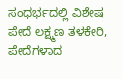ಸಂಧರ್ಭದಲ್ಲಿ ವಿಶೇಷ ಪೇದೆ ಲಕ್ಷ್ಮಣ ತಳಕೇರಿ, ಪೇದೆಗಳಾದ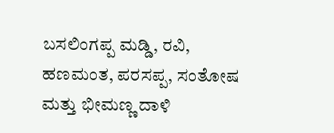ಬಸಲಿಂಗಪ್ಪ ಮಡ್ಡಿ, ರವಿ, ಹಣಮಂತ, ಪರಸಪ್ಪ, ಸಂತೋಷ ಮತ್ತು ಭೀಮಣ್ಣ ದಾಳಿ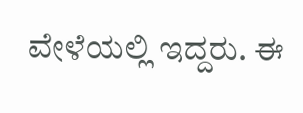ವೇಳೆಯಲ್ಲಿ ಇದ್ದರು. ಈ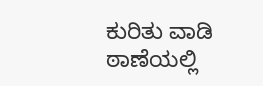ಕುರಿತು ವಾಡಿ ಠಾಣೆಯಲ್ಲಿ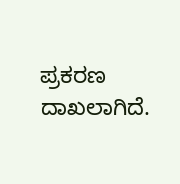ಪ್ರಕರಣ ದಾಖಲಾಗಿದೆ.